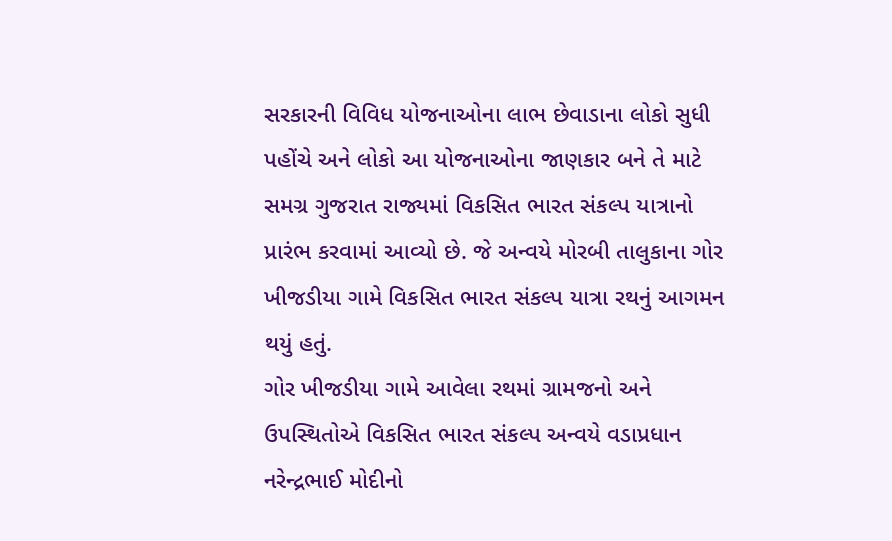સરકારની વિવિધ યોજનાઓના લાભ છેવાડાના લોકો સુધી પહોંચે અને લોકો આ યોજનાઓના જાણકાર બને તે માટે સમગ્ર ગુજરાત રાજ્યમાં વિકસિત ભારત સંકલ્પ યાત્રાનો પ્રારંભ કરવામાં આવ્યો છે. જે અન્વયે મોરબી તાલુકાના ગોર ખીજડીયા ગામે વિકસિત ભારત સંકલ્પ યાત્રા રથનું આગમન થયું હતું.
ગોર ખીજડીયા ગામે આવેલા રથમાં ગ્રામજનો અને ઉપસ્થિતોએ વિકસિત ભારત સંકલ્પ અન્વયે વડાપ્રધાન નરેન્દ્રભાઈ મોદીનો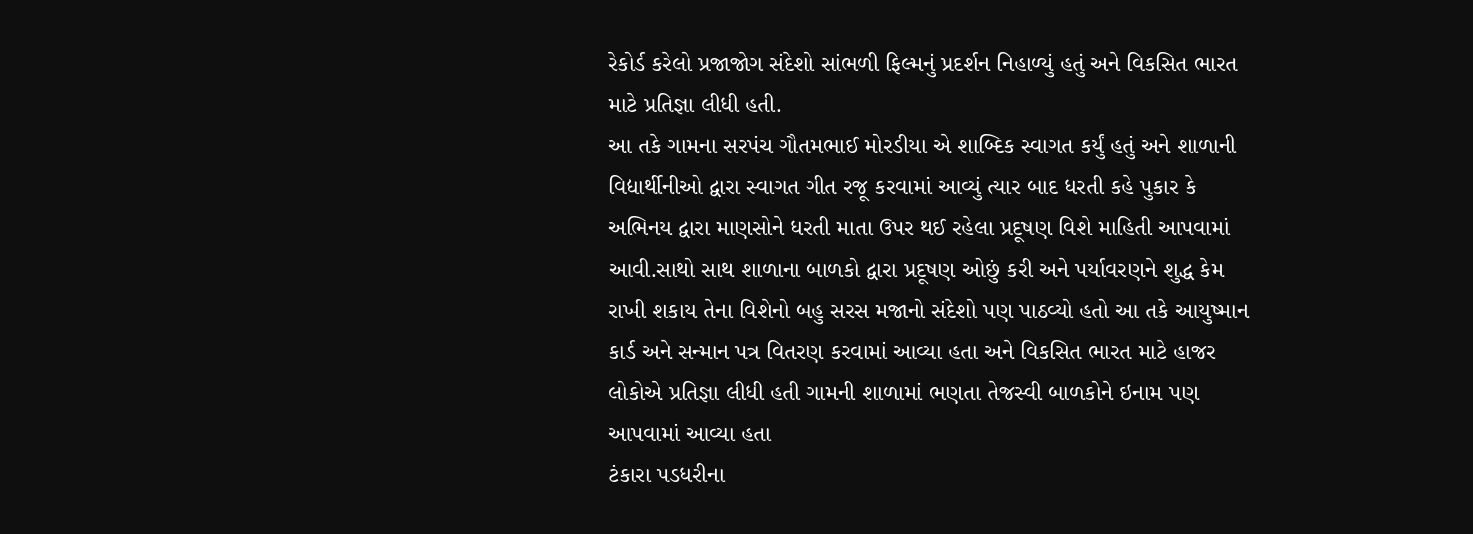રેકોર્ડ કરેલો પ્રજાજોગ સંદેશો સાંભળી ફિલ્મનું પ્રદર્શન નિહાળ્યું હતું અને વિકસિત ભારત માટે પ્રતિજ્ઞા લીધી હતી.
આ તકે ગામના સરપંચ ગૌતમભાઈ મોરડીયા એ શાબ્દિક સ્વાગત કર્યું હતું અને શાળાની વિદ્યાર્થીનીઓ દ્વારા સ્વાગત ગીત રજૂ કરવામાં આવ્યું ત્યાર બાદ ધરતી કહે પુકાર કે અભિનય દ્વારા માણસોને ધરતી માતા ઉપર થઈ રહેલા પ્રદૂષણ વિશે માહિતી આપવામાં આવી.સાથો સાથ શાળાના બાળકો દ્વારા પ્રદૂષણ ઓછું કરી અને પર્યાવરણને શુદ્ધ કેમ રાખી શકાય તેના વિશેનો બહુ સરસ મજાનો સંદેશો પણ પાઠવ્યો હતો આ તકે આયુષ્માન કાર્ડ અને સન્માન પત્ર વિતરણ કરવામાં આવ્યા હતા અને વિકસિત ભારત માટે હાજર લોકોએ પ્રતિજ્ઞા લીધી હતી ગામની શાળામાં ભણતા તેજસ્વી બાળકોને ઇનામ પણ આપવામાં આવ્યા હતા
ટંકારા પડધરીના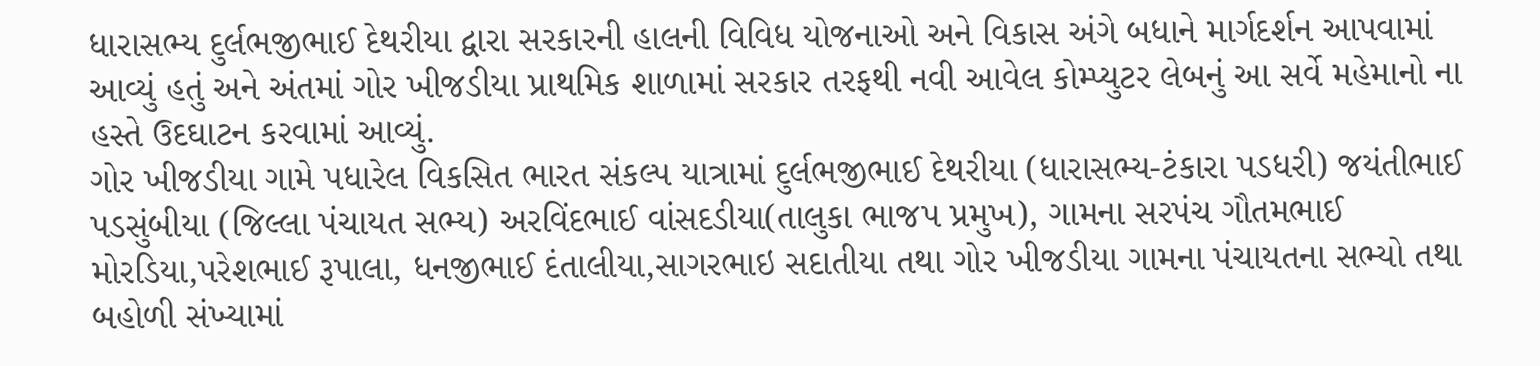ધારાસભ્ય દુર્લભજીભાઈ દેથરીયા દ્વારા સરકારની હાલની વિવિધ યોજનાઓ અને વિકાસ અંગે બધાને માર્ગદર્શન આપવામાં આવ્યું હતું અને અંતમાં ગોર ખીજડીયા પ્રાથમિક શાળામાં સરકાર તરફથી નવી આવેલ કોમ્પ્યુટર લેબનું આ સર્વે મહેમાનો ના હસ્તે ઉદઘાટન કરવામાં આવ્યું.
ગોર ખીજડીયા ગામે પધારેલ વિકસિત ભારત સંકલ્પ યાત્રામાં દુર્લભજીભાઈ દેથરીયા (ધારાસભ્ય-ટંકારા પડધરી) જયંતીભાઈ પડસુંબીયા (જિલ્લા પંચાયત સભ્ય) અરવિંદભાઈ વાંસદડીયા(તાલુકા ભાજપ પ્રમુખ), ગામના સરપંચ ગૌતમભાઈ મોરડિયા,પરેશભાઈ રૂપાલા, ધનજીભાઈ દંતાલીયા,સાગરભાઇ સદાતીયા તથા ગોર ખીજડીયા ગામના પંચાયતના સભ્યો તથા બહોળી સંખ્યામાં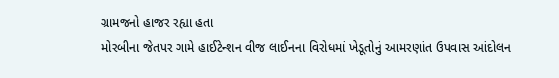ગ્રામજનો હાજર રહ્યા હતા
મોરબીના જેતપર ગામે હાઈટેન્શન વીજ લાઈનના વિરોધમાં ખેડૂતોનું આમરણાંત ઉપવાસ આંદોલન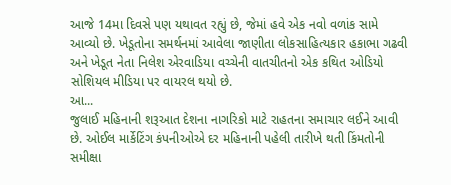આજે 14મા દિવસે પણ યથાવત રહ્યું છે, જેમાં હવે એક નવો વળાંક સામે આવ્યો છે. ખેડૂતોના સમર્થનમાં આવેલા જાણીતા લોકસાહિત્યકાર હકાભા ગઢવી અને ખેડૂત નેતા નિલેશ એરવાડિયા વચ્ચેની વાતચીતનો એક કથિત ઓડિયો સોશિયલ મીડિયા પર વાયરલ થયો છે.
આ...
જુલાઈ મહિનાની શરૂઆત દેશના નાગરિકો માટે રાહતના સમાચાર લઈને આવી છે. ઓઈલ માર્કેટિંગ કંપનીઓએ દર મહિનાની પહેલી તારીખે થતી કિંમતોની સમીક્ષા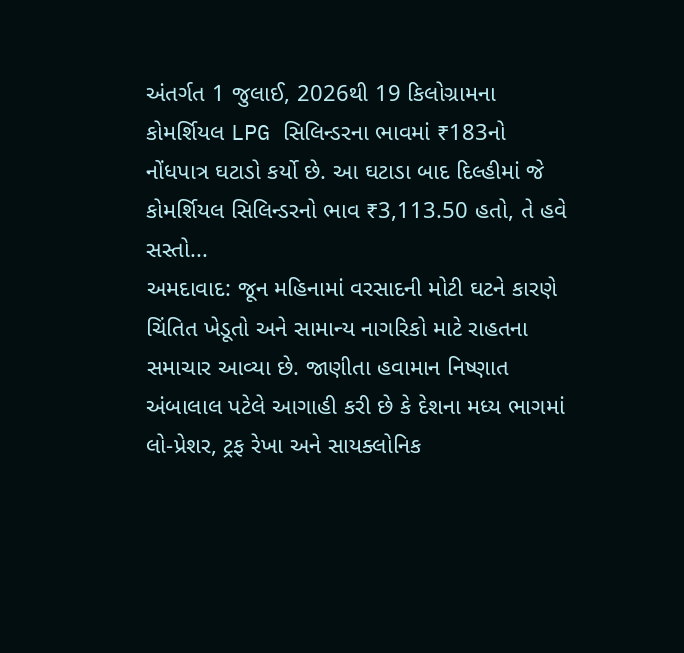અંતર્ગત 1 જુલાઈ, 2026થી 19 કિલોગ્રામના કોમર્શિયલ LPG સિલિન્ડરના ભાવમાં ₹183નો નોંધપાત્ર ઘટાડો કર્યો છે. આ ઘટાડા બાદ દિલ્હીમાં જે કોમર્શિયલ સિલિન્ડરનો ભાવ ₹3,113.50 હતો, તે હવે સસ્તો...
અમદાવાદ: જૂન મહિનામાં વરસાદની મોટી ઘટને કારણે ચિંતિત ખેડૂતો અને સામાન્ય નાગરિકો માટે રાહતના સમાચાર આવ્યા છે. જાણીતા હવામાન નિષ્ણાત અંબાલાલ પટેલે આગાહી કરી છે કે દેશના મધ્ય ભાગમાં લો-પ્રેશર, ટ્રફ રેખા અને સાયક્લોનિક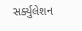સર્ક્યુલેશન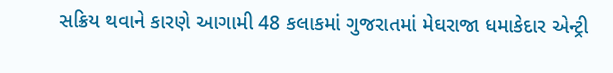સક્રિય થવાને કારણે આગામી 48 કલાકમાં ગુજરાતમાં મેઘરાજા ધમાકેદાર એન્ટ્રી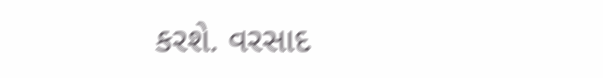કરશે. વરસાદ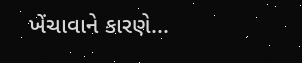ખેંચાવાને કારણે...